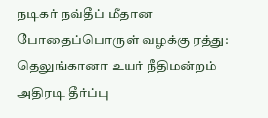நடிகர் நவ்தீப் மீதான போதைப்பொருள் வழக்கு ரத்து: தெலுங்கானா உயர் நீதிமன்றம் அதிரடி தீர்ப்பு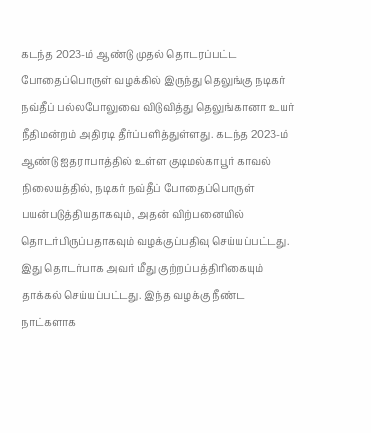கடந்த 2023-ம் ஆண்டு முதல் தொடரப்பட்ட போதைப்பொருள் வழக்கில் இருந்து தெலுங்கு நடிகர் நவ்தீப் பல்லபோலுவை விடுவித்து தெலுங்கானா உயர் நீதிமன்றம் அதிரடி தீர்ப்பளித்துள்ளது. கடந்த 2023-ம் ஆண்டு ஐதராபாத்தில் உள்ள குடிமல்காபூர் காவல் நிலையத்தில், நடிகர் நவ்தீப் போதைப்பொருள் பயன்படுத்தியதாகவும், அதன் விற்பனையில் தொடர்பிருப்பதாகவும் வழக்குப்பதிவு செய்யப்பட்டது. இது தொடர்பாக அவர் மீது குற்றப்பத்திரிகையும் தாக்கல் செய்யப்பட்டது. இந்த வழக்கு நீண்ட நாட்களாக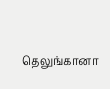தெலுங்கானா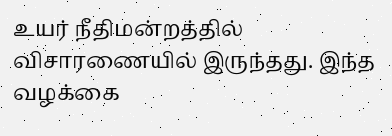உயர் நீதிமன்றத்தில் விசாரணையில் இருந்தது. இந்த வழக்கை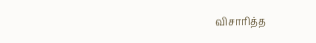விசாரித்த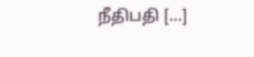நீதிபதி […]